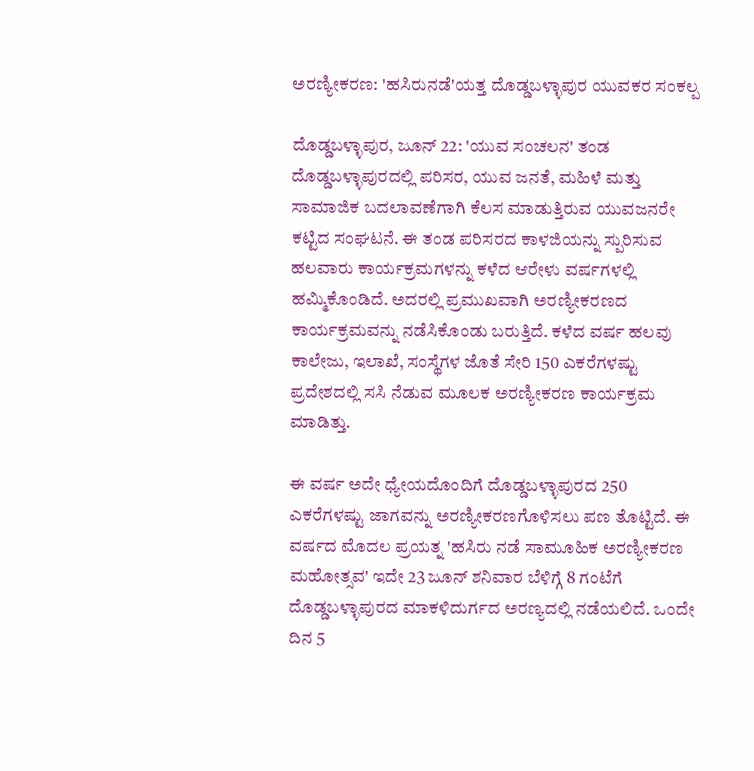ಅರಣ್ಯೀಕರಣ: 'ಹಸಿರುನಡೆ'ಯತ್ತ ದೊಡ್ಡಬಳ್ಳಾಪುರ ಯುವಕರ ಸಂಕಲ್ಪ

ದೊಡ್ಡಬಳ್ಳಾಪುರ, ಜೂನ್ 22: 'ಯುವ ಸಂಚಲನ' ತಂಡ ದೊಡ್ಡಬಳ್ಳಾಪುರದಲ್ಲಿ ಪರಿಸರ, ಯುವ ಜನತೆ, ಮಹಿಳೆ ಮತ್ತು ಸಾಮಾಜಿಕ ಬದಲಾವಣೆಗಾಗಿ ಕೆಲಸ ಮಾಡುತ್ತಿರುವ ಯುವಜನರೇ ಕಟ್ಟಿದ ಸಂಘಟನೆ. ಈ ತಂಡ ಪರಿಸರದ ಕಾಳಜಿಯನ್ನು ಸ್ಪುರಿಸುವ ಹಲವಾರು ಕಾರ್ಯಕ್ರಮಗಳನ್ನು ಕಳೆದ ಆರೇಳು ವರ್ಷಗಳಲ್ಲಿ ಹಮ್ಮಿಕೊಂಡಿದೆ. ಅದರಲ್ಲಿ ಪ್ರಮುಖವಾಗಿ ಅರಣ್ಯೀಕರಣದ ಕಾರ್ಯಕ್ರಮವನ್ನು ನಡೆಸಿಕೊಂಡು ಬರುತ್ತಿದೆ. ಕಳೆದ ವರ್ಷ ಹಲವು ಕಾಲೇಜು, ಇಲಾಖೆ, ಸಂಸ್ಥೆಗಳ ಜೊತೆ ಸೇರಿ 150 ಎಕರೆಗಳಷ್ಟು ಪ್ರದೇಶದಲ್ಲಿ ಸಸಿ ನೆಡುವ ಮೂಲಕ ಅರಣ್ಯೀಕರಣ ಕಾರ್ಯಕ್ರಮ ಮಾಡಿತ್ತು.

ಈ ವರ್ಷ ಅದೇ ಧ್ಯೇಯದೊಂದಿಗೆ ದೊಡ್ಡಬಳ್ಳಾಪುರದ 250 ಎಕರೆಗಳಷ್ಟು ಜಾಗವನ್ನು ಅರಣ್ಯೀಕರಣಗೊಳಿಸಲು ಪಣ ತೊಟ್ಟಿದೆ. ಈ ವರ್ಷದ ಮೊದಲ ಪ್ರಯತ್ನ 'ಹಸಿರು ನಡೆ ಸಾಮೂಹಿಕ ಅರಣ್ಯೀಕರಣ ಮಹೋತ್ಸವ' ಇದೇ 23 ಜೂನ್ ಶನಿವಾರ ಬೆಳಿಗ್ಗೆ 8 ಗಂಟೆಗೆ ದೊಡ್ಡಬಳ್ಳಾಪುರದ ಮಾಕಳಿದುರ್ಗದ ಅರಣ್ಯದಲ್ಲಿ ನಡೆಯಲಿದೆ. ಒಂದೇ ದಿನ 5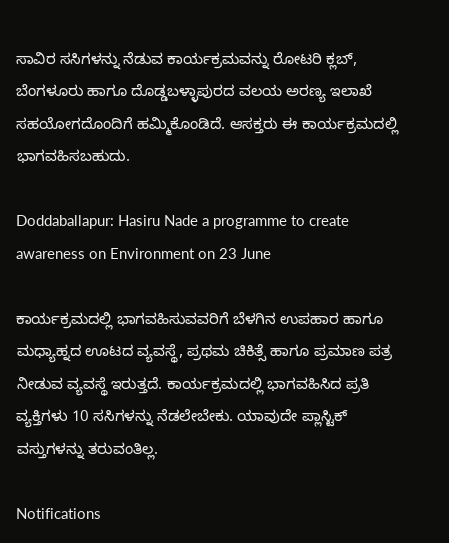ಸಾವಿರ ಸಸಿಗಳನ್ನು ನೆಡುವ ಕಾರ್ಯಕ್ರಮವನ್ನು ರೋಟರಿ ಕ್ಲಬ್, ಬೆಂಗಳೂರು ಹಾಗೂ ದೊಡ್ಡಬಳ್ಳಾಪುರದ ವಲಯ ಅರಣ್ಯ ಇಲಾಖೆ ಸಹಯೋಗದೊಂದಿಗೆ ಹಮ್ಮಿಕೊಂಡಿದೆ. ಆಸಕ್ತರು ಈ ಕಾರ್ಯಕ್ರಮದಲ್ಲಿ ಭಾಗವಹಿಸಬಹುದು.

Doddaballapur: Hasiru Nade a programme to create awareness on Environment on 23 June

ಕಾರ್ಯಕ್ರಮದಲ್ಲಿ ಭಾಗವಹಿಸುವವರಿಗೆ ಬೆಳಗಿನ ಉಪಹಾರ ಹಾಗೂ ಮಧ್ಯಾಹ್ನದ ಊಟದ ವ್ಯವಸ್ಥೆ, ಪ್ರಥಮ ಚಿಕಿತ್ಸೆ ಹಾಗೂ ಪ್ರಮಾಣ ಪತ್ರ ನೀಡುವ ವ್ಯವಸ್ಥೆ ಇರುತ್ತದೆ. ಕಾರ್ಯಕ್ರಮದಲ್ಲಿ ಭಾಗವಹಿಸಿದ ಪ್ರತಿ ವ್ಯಕ್ತಿಗಳು 10 ಸಸಿಗಳನ್ನು ನೆಡಲೇಬೇಕು. ಯಾವುದೇ ಪ್ಲಾಸ್ಟಿಕ್ ವಸ್ತುಗಳನ್ನು ತರುವಂತಿಲ್ಲ.

Notifications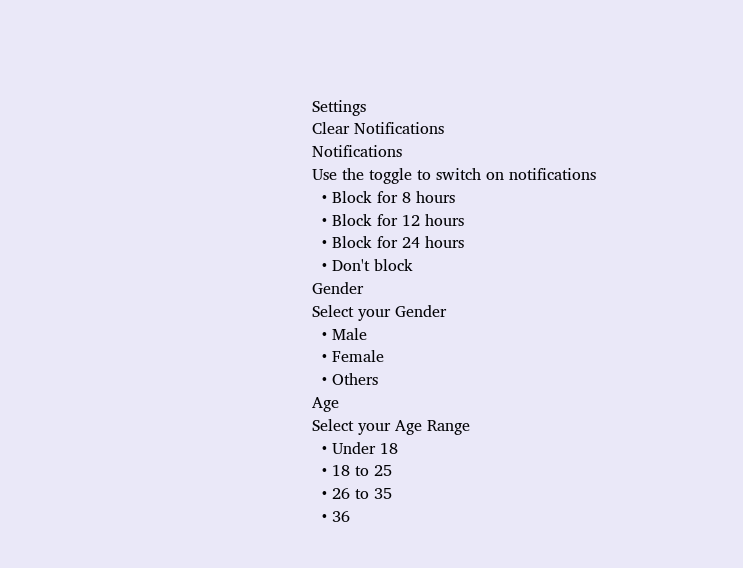Settings
Clear Notifications
Notifications
Use the toggle to switch on notifications
  • Block for 8 hours
  • Block for 12 hours
  • Block for 24 hours
  • Don't block
Gender
Select your Gender
  • Male
  • Female
  • Others
Age
Select your Age Range
  • Under 18
  • 18 to 25
  • 26 to 35
  • 36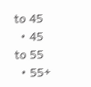to 45
  • 45 to 55
  • 55+